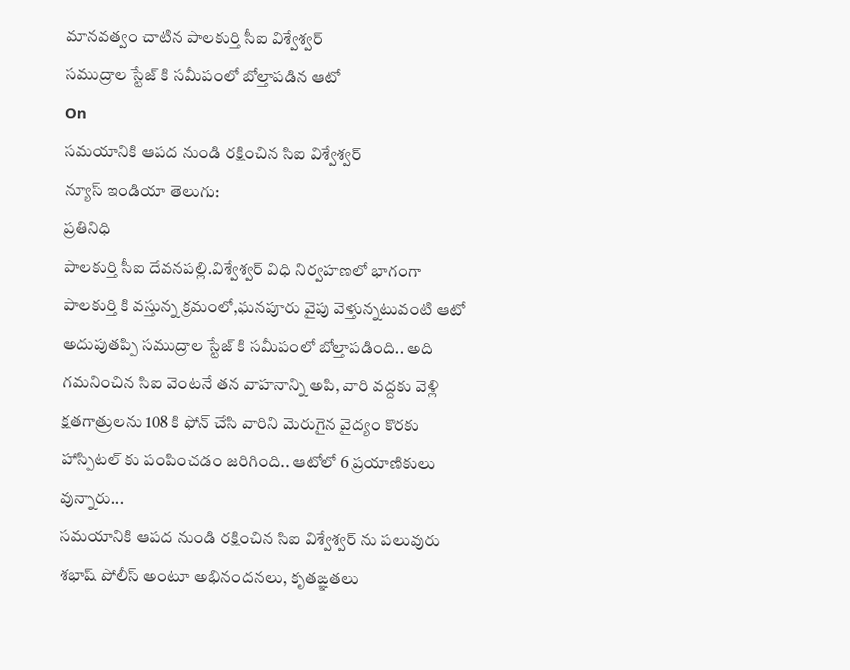మానవత్వం చాటిన పాలకుర్తి సీఐ విశ్వేశ్వర్
సముద్రాల స్టేజ్ కి సమీపంలో బోల్తాపడిన ఆటో
On
సమయానికి ఆపద నుండి రక్షించిన సిఐ విశ్వేశ్వర్
న్యూస్ ఇండియా తెలుగు:
ప్రతినిధి
పాలకుర్తి సీఐ దేవనపల్లి.విశ్వేశ్వర్ విధి నిర్వహణలో భాగంగా పాలకుర్తి కి వస్తున్న క్రమంలో,ఘనపూరు వైపు వెళ్తున్నటువంటి ఆటో అదుపుతప్పి సముద్రాల స్టేజ్ కి సమీపంలో బోల్తాపడింది.. అది గమనించిన సిఐ వెంటనే తన వాహనాన్ని అపి, వారి వద్దకు వెళ్లి క్షతగాత్రులను 108 కి ఫోన్ చేసి వారిని మెరుగైన వైద్యం కొరకు హాస్పిటల్ కు పంపించడం జరిగింది.. ఆటోలో 6 ప్రయాణికులు వున్నారు...
సమయానికి ఆపద నుండి రక్షించిన సిఐ విశ్వేశ్వర్ ను పలువురు శభాష్ పోలీస్ అంటూ అభినందనలు, కృతఙ్ఞతలు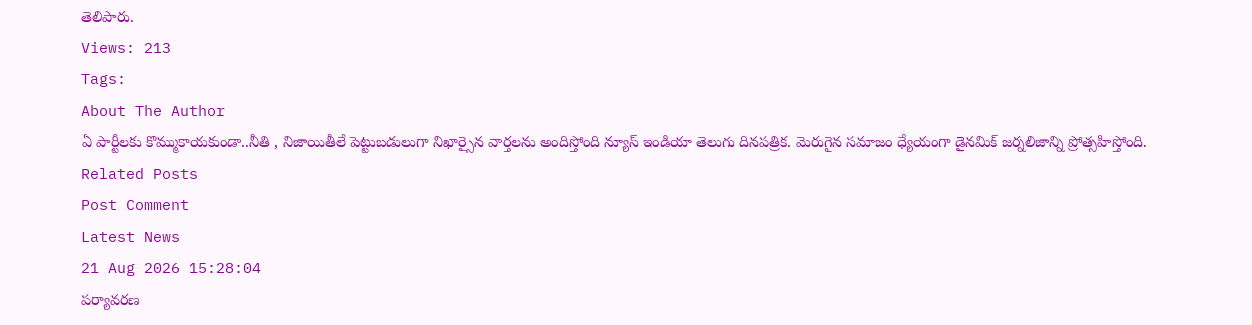తెలిపారు.
Views: 213
Tags:
About The Author
ఏ పార్టీలకు కొమ్ముకాయకుండా..నీతి , నిజాయితీలే పెట్టుబడులుగా నిఖార్సైన వార్తలను అందిస్తోంది న్యూస్ ఇండియా తెలుగు దినపత్రిక. మెరుగైన సమాజం ధ్యేయంగా డైనమిక్ జర్నలిజాన్ని ప్రోత్సహిస్తోంది.
Related Posts
Post Comment
Latest News
21 Aug 2026 15:28:04
పర్యావరణ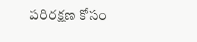పరిరక్షణ కోసం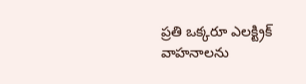ప్రతి ఒక్కరూ ఎలక్ట్రిక్ వాహనాలను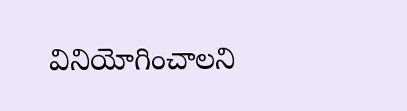వినియోగించాలని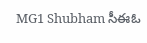MG1 Shubham సీఈఓ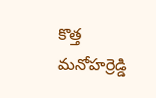కొత్త మనోహర్రెడ్డి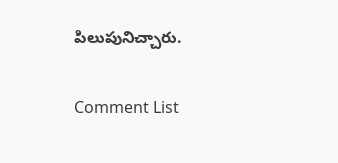పిలుపునిచ్చారు.

Comment List